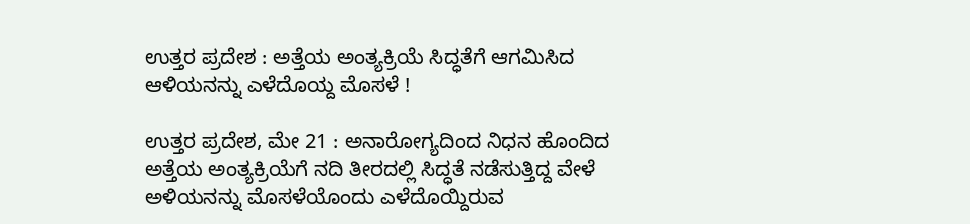ಉತ್ತರ ಪ್ರದೇಶ : ಅತ್ತೆಯ ಅಂತ್ಯಕ್ರಿಯೆ ಸಿದ್ಧತೆಗೆ ಆಗಮಿಸಿದ ಆಳಿಯನನ್ನು ಎಳೆದೊಯ್ದ ಮೊಸಳೆ !

ಉತ್ತರ ಪ್ರದೇಶ, ಮೇ 21 : ಅನಾರೋಗ್ಯದಿಂದ ನಿಧನ ಹೊಂದಿದ ಅತ್ತೆಯ ಅಂತ್ಯಕ್ರಿಯೆಗೆ ನದಿ ತೀರದಲ್ಲಿ ಸಿದ್ಧತೆ ನಡೆಸುತ್ತಿದ್ದ ವೇಳೆ ಅಳಿಯನನ್ನು ಮೊಸಳೆಯೊಂದು ಎಳೆದೊಯ್ದಿರುವ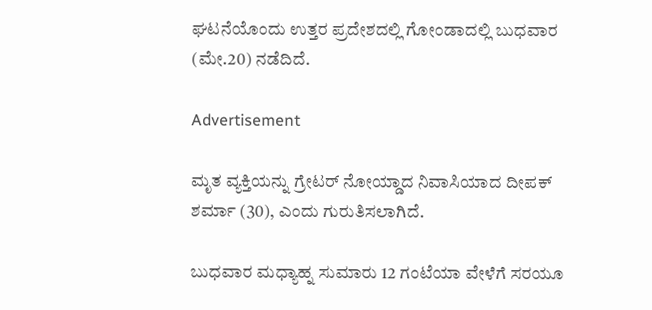ಘಟನೆಯೊಂದು ಉತ್ತರ ಪ್ರದೇಶದಲ್ಲಿ ಗೋಂಡಾದಲ್ಲಿ ಬುಧವಾರ (ಮೇ.20) ನಡೆದಿದೆ.

Advertisement

ಮೃತ ವ್ಯಕ್ತಿಯನ್ನು ಗ್ರೇಟರ್ ನೋಯ್ಡಾದ ನಿವಾಸಿಯಾದ ದೀಪಕ್ ಶರ್ಮಾ (30), ಎಂದು ಗುರುತಿಸಲಾಗಿದೆ.

ಬುಧವಾರ ಮಧ್ಯಾಹ್ನ ಸುಮಾರು 12 ಗಂಟೆಯಾ ವೇಳೆಗೆ ಸರಯೂ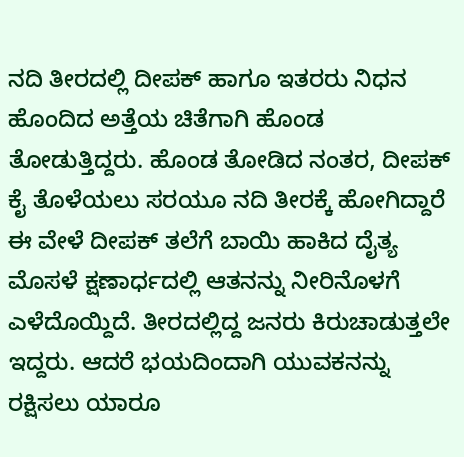ನದಿ ತೀರದಲ್ಲಿ ದೀಪಕ್ ಹಾಗೂ ಇತರರು ನಿಧನ ಹೊಂದಿದ ಅತ್ತೆಯ ಚಿತೆಗಾಗಿ ಹೊಂಡ ತೋಡುತ್ತಿದ್ದರು. ಹೊಂಡ ತೋಡಿದ ನಂತರ, ದೀಪಕ್ ಕೈ ತೊಳೆಯಲು ಸರಯೂ ನದಿ ತೀರಕ್ಕೆ ಹೋಗಿದ್ದಾರೆ ಈ ವೇಳೆ ದೀಪಕ್ ತಲೆಗೆ ಬಾಯಿ ಹಾಕಿದ ದೈತ್ಯ ಮೊಸಳೆ ಕ್ಷಣಾರ್ಧದಲ್ಲಿ ಆತನನ್ನು ನೀರಿನೊಳಗೆ ಎಳೆದೊಯ್ದಿದೆ. ತೀರದಲ್ಲಿದ್ದ ಜನರು ಕಿರುಚಾಡುತ್ತಲೇ ಇದ್ದರು. ಆದರೆ ಭಯದಿಂದಾಗಿ ಯುವಕನನ್ನು ರಕ್ಷಿಸಲು ಯಾರೂ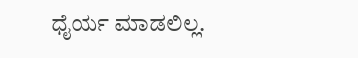ಧೈರ್ಯ ಮಾಡಲಿಲ್ಲ.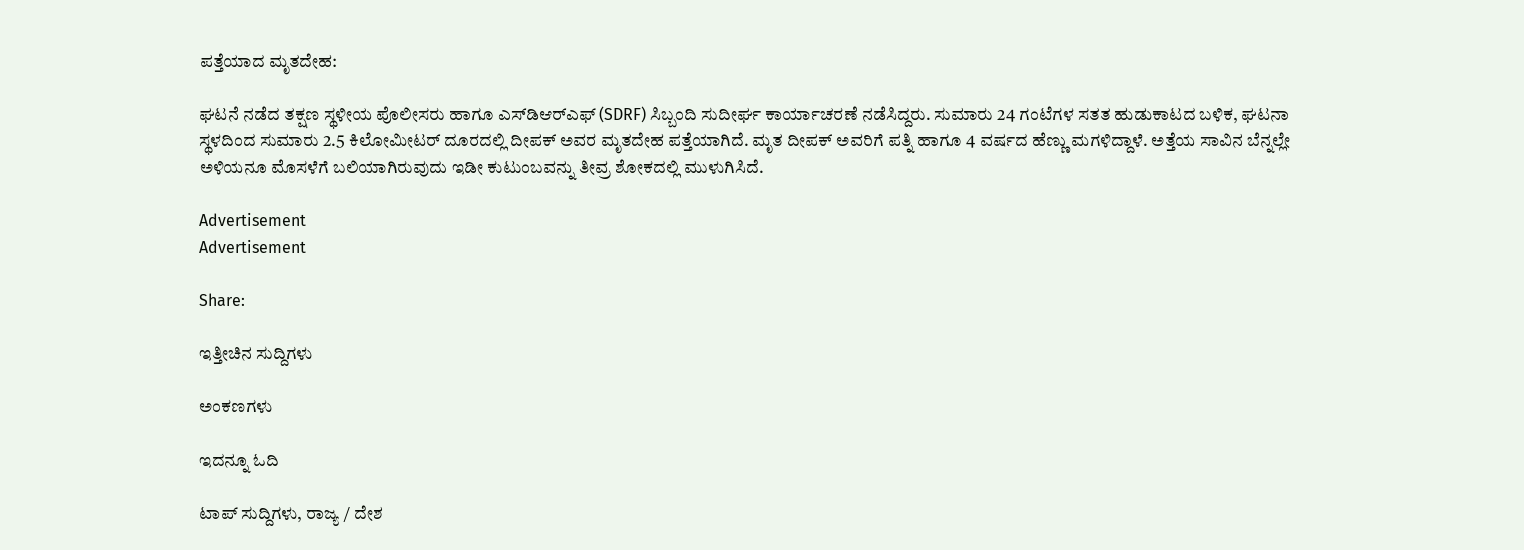ಪತ್ತೆಯಾದ ಮೃತದೇಹ:

ಘಟನೆ ನಡೆದ ತಕ್ಷಣ ಸ್ಥಳೀಯ ಪೊಲೀಸರು ಹಾಗೂ ಎಸ್‌ಡಿಆರ್‌ಎಫ್ (SDRF) ಸಿಬ್ಬಂದಿ ಸುದೀರ್ಘ ಕಾರ್ಯಾಚರಣೆ ನಡೆಸಿದ್ದರು. ಸುಮಾರು 24 ಗಂಟೆಗಳ ಸತತ ಹುಡುಕಾಟದ ಬಳಿಕ, ಘಟನಾ ಸ್ಥಳದಿಂದ ಸುಮಾರು 2.5 ಕಿಲೋಮೀಟರ್ ದೂರದಲ್ಲಿ ದೀಪಕ್ ಅವರ ಮೃತದೇಹ ಪತ್ತೆಯಾಗಿದೆ. ಮೃತ ದೀಪಕ್ ಅವರಿಗೆ ಪತ್ನಿ ಹಾಗೂ 4 ವರ್ಷದ ಹೆಣ್ಣು ಮಗಳಿದ್ದಾಳೆ. ಅತ್ತೆಯ ಸಾವಿನ ಬೆನ್ನಲ್ಲೇ ಅಳಿಯನೂ ಮೊಸಳೆಗೆ ಬಲಿಯಾಗಿರುವುದು ಇಡೀ ಕುಟುಂಬವನ್ನು ತೀವ್ರ ಶೋಕದಲ್ಲಿ ಮುಳುಗಿಸಿದೆ.

Advertisement
Advertisement

Share:

ಇತ್ತೀಚಿನ ಸುದ್ದಿಗಳು

ಅಂಕಣಗಳು

ಇದನ್ನೂ ಓದಿ

ಟಾಪ್ ಸುದ್ದಿಗಳು, ರಾಜ್ಯ / ದೇಶ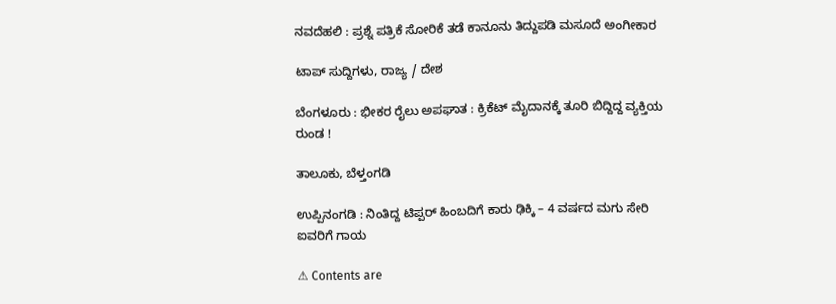ನವದೆಹಲಿ : ಪ್ರಶ್ನೆ ಪತ್ರಿಕೆ ಸೋರಿಕೆ ತಡೆ ಕಾನೂನು ತಿದ್ದುಪಡಿ ಮಸೂದೆ ಅಂಗೀಕಾರ

ಟಾಪ್ ಸುದ್ದಿಗಳು, ರಾಜ್ಯ / ದೇಶ

ಬೆಂಗಳೂರು : ಭೀಕರ ರೈಲು ಅಪಘಾತ : ಕ್ರಿಕೆಟ್ ಮೈದಾನಕ್ಕೆ ತೂರಿ ಬಿದ್ದಿದ್ದ ವ್ಯಕ್ತಿಯ ರುಂಡ !

ತಾಲೂಕು, ಬೆಳ್ತಂಗಡಿ

ಉಪ್ಪಿನಂಗಡಿ : ನಿಂತಿದ್ದ ಟಿಪ್ಪರ್ ಹಿಂಬದಿಗೆ ಕಾರು ಢಿಕ್ಕಿ – 4 ವರ್ಷದ ಮಗು ಸೇರಿ ಐವರಿಗೆ ಗಾಯ

⚠ Contents are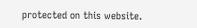protected on this website.